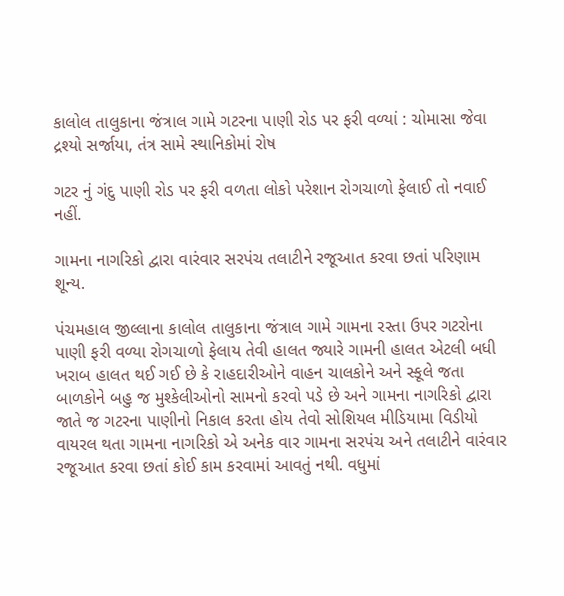કાલોલ તાલુકાના જંત્રાલ ગામે ગટરના પાણી રોડ પર ફરી વળ્યાં : ચોમાસા જેવા દ્રશ્યો સર્જાયા, તંત્ર સામે સ્થાનિકોમાં રોષ

ગટર નું ગંદુ પાણી રોડ પર ફરી વળતા લોકો પરેશાન રોગચાળો ફેલાઈ તો નવાઈ નહીં.

ગામના નાગરિકો દ્વારા વારંવાર સરપંચ તલાટીને રજૂઆત કરવા છતાં પરિણામ શૂન્ય.

પંચમહાલ જીલ્લાના કાલોલ તાલુકાના જંત્રાલ ગામે ગામના રસ્તા ઉપર ગટરોના પાણી ફરી વળ્યા રોગચાળો ફેલાય તેવી હાલત જ્યારે ગામની હાલત એટલી બધી ખરાબ હાલત થઈ ગઈ છે કે રાહદારીઓને વાહન ચાલકોને અને સ્કૂલે જતા બાળકોને બહુ જ મુશ્કેલીઓનો સામનો કરવો પડે છે અને ગામના નાગરિકો દ્વારા જાતે જ ગટરના પાણીનો નિકાલ કરતા હોય તેવો સોશિયલ મીડિયામા વિડીયો વાયરલ થતા ગામના નાગરિકો એ અનેક વાર ગામના સરપંચ અને તલાટીને વારંવાર રજૂઆત કરવા છતાં કોઈ કામ કરવામાં આવતું નથી. વધુમાં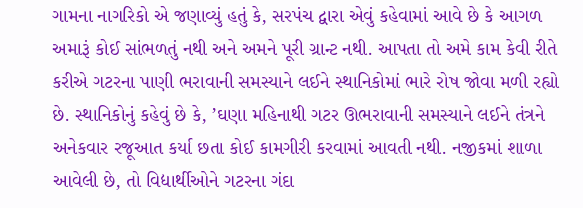ગામના નાગરિકો એ જણાવ્યું હતું કે, સરપંચ દ્વારા એવું કહેવામાં આવે છે કે આગળ અમારૂં કોઈ સાંભળતું નથી અને અમને પૂરી ગ્રાન્ટ નથી. આપતા તો અમે કામ કેવી રીતે કરીએ ગટરના પાણી ભરાવાની સમસ્યાને લઈને સ્થાનિકોમાં ભારે રોષ જોવા મળી રહ્યો છે. સ્થાનિકોનું કહેવું છે કે, ’ઘણા મહિનાથી ગટર ઊભરાવાની સમસ્યાને લઈને તંત્રને અનેકવાર રજૂઆત કર્યા છતા કોઈ કામગીરી કરવામાં આવતી નથી. નજીકમાં શાળા આવેલી છે, તો વિદ્યાર્થીઓને ગટરના ગંદા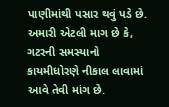પાણીમાંથી પસાર થવું પડે છે. અમારી એટલી માગ છે કે, ગટરની સમસ્યાનો કાયમીધોરણે નીકાલ લાવામાં આવે તેવી માંગ છે.